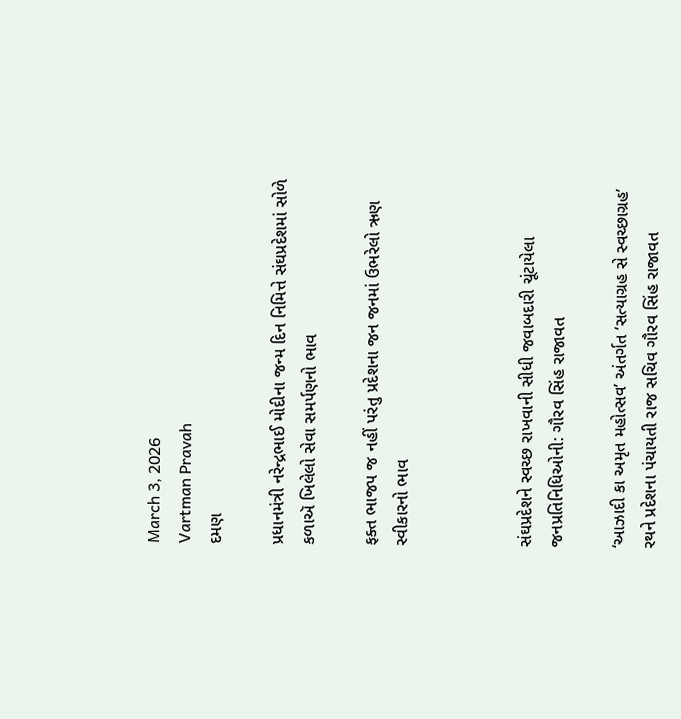March 3, 2026
Vartman Pravah
દમણ

પ્રધાનમંત્રી નરેન્દ્રભાઈ મોદીના જન્મ દિન નિમિત્તે સંઘપ્રદેશમાં સોળે કળાઍ ખિલેલો સેવા સમર્પણનો ભાવ

ફક્ત ભાજપ જ નહીં પરંતુ પ્રદેશના જન જનમાં ઉભરેલો ઋણ સ્વીકારનો ભાવ



સંઘપ્રદેશને સ્વચ્છ રાખવાની સીધી જવાબદારી ચૂંટાયેલા જનપ્રતિનિધિઓની: ગૌરવ સિંહ રાજાવત

‘આઝાદી કા અમૃત મહોત્સવ’ અંતર્ગત ‘સત્યાગ્રહ સે સ્વચ્છાગ્રહ’ રથને પ્રદેશના પંચાયતી રાજ સચિવ ગૌરવ સિંહ રાજાવત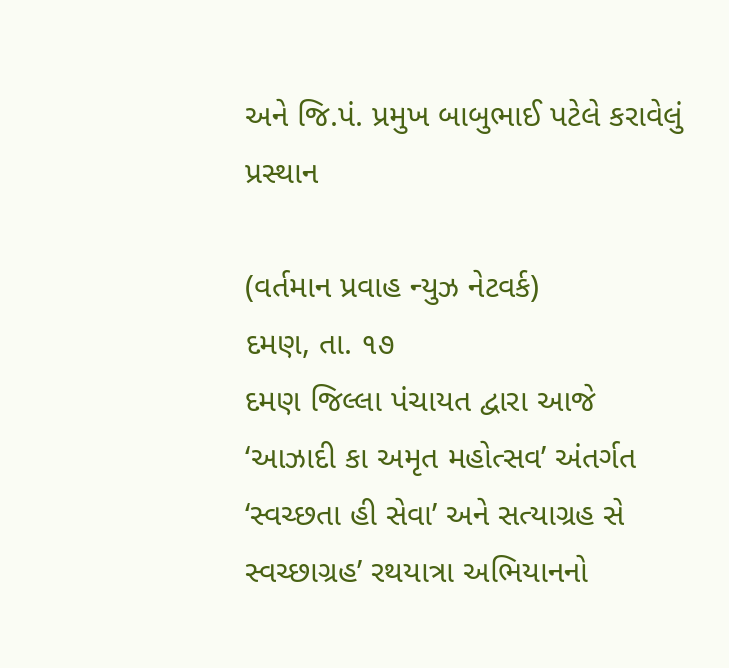અને જિ.પં. પ્રમુખ બાબુભાઈ પટેલે કરાવેલું પ્રસ્થાન

(વર્તમાન પ્રવાહ ન્યુઝ નેટવર્ક)
દમણ, તા. ૧૭
દમણ જિલ્લા પંચાયત દ્વારા આજે ‘આઝાદી કા અમૃત મહોત્સવ’ અંતર્ગત ‘સ્વચ્છતા હી સેવા’ અને સત્યાગ્રહ સે સ્વચ્છાગ્રહ’ રથયાત્રા અભિયાનનો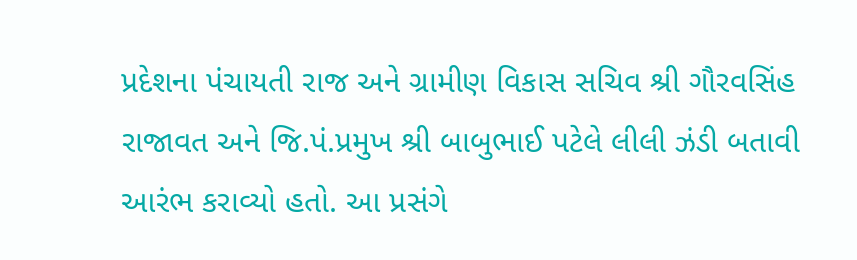પ્રદેશના પંચાયતી રાજ અને ગ્રામીણ વિકાસ સચિવ શ્રી ગૌરવસિંહ રાજાવત અને જિ.પં.પ્રમુખ શ્રી બાબુભાઈ પટેલે લીલી ઝંડી બતાવી આરંભ કરાવ્યો હતો. આ પ્રસંગે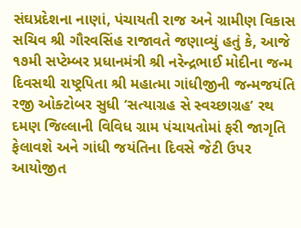સંઘપ્રદેશના નાણાં, પંચાયતી રાજ અને ગ્રામીણ વિકાસ સચિવ શ્રી ગૌરવસિંહ રાજાવતે જણાવ્યું હતું કે, આજે ૧૭મી સપ્ટેમ્બર પ્રધાનમંત્રી શ્રી નરેન્દ્રભાઈ મોદીના જન્મ દિવસથી રાષ્ટ્રપિતા શ્રી મહાત્મા ગાંધીજીની જન્મજયંતિ રજી ઓક્ટોબર સુધી ‘સત્યાગ્રહ સે સ્વચ્છાગ્રહ’ રથ દમણ જિલ્લાની વિવિધ ગ્રામ પંચાયતોમાં ફરી જાગૃતિ ફેલાવશે અને ગાંધી જયંતિના દિવસે જેટી ઉપર આયોજીત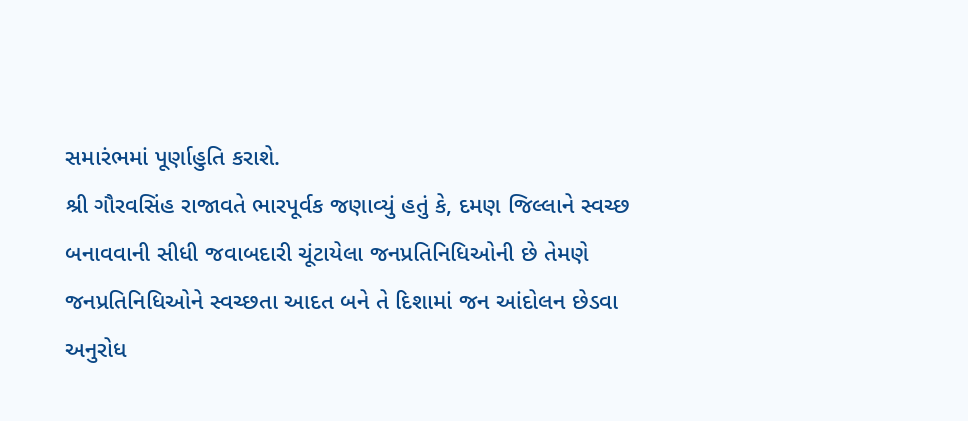સમારંભમાં પૂર્ણાહુતિ કરાશે.
શ્રી ગૌરવસિંહ રાજાવતે ભારપૂર્વક જણાવ્યું હતું કે, દમણ જિલ્લાને સ્વચ્છ બનાવવાની સીધી જવાબદારી ચૂંટાયેલા જનપ્રતિનિધિઓની છે તેમણે જનપ્રતિનિધિઓને સ્વચ્છતા આદત બને તે દિશામાં જન આંદોલન છેડવા અનુરોધ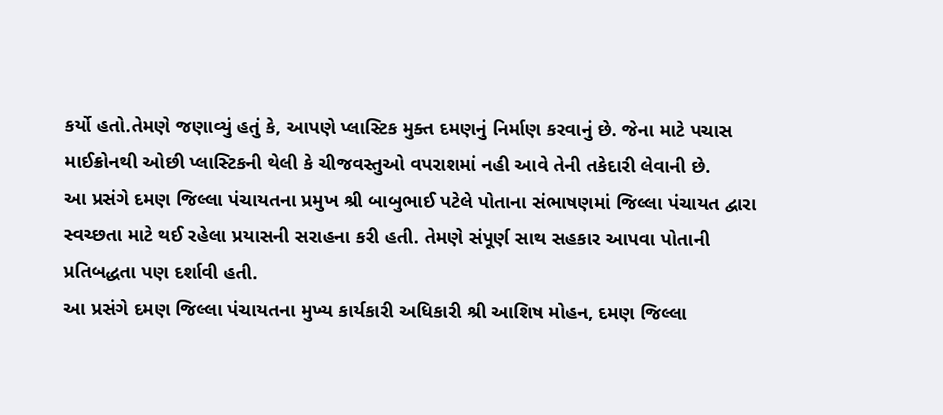કર્યો હતો.તેમણે જણાવ્યું હતું કે, આપણે પ્લાસ્ટિક મુક્ત દમણનું નિર્માણ કરવાનું છે. જેના માટે પચાસ માઈક્રોનથી ઓછી પ્લાસ્ટિકની થેલી કે ચીજવસ્તુઓ વપરાશમાં નહી આવે તેની તકેદારી લેવાની છે.
આ પ્રસંગે દમણ જિલ્લા પંચાયતના પ્રમુખ શ્રી બાબુભાઈ પટેલે પોતાના સંભાષણમાં જિલ્લા પંચાયત દ્વારા સ્વચ્છતા માટે થઈ રહેલા પ્રયાસની સરાહના કરી હતી. તેમણે સંપૂર્ણ સાથ સહકાર આપવા પોતાની પ્રતિબદ્ધતા પણ દર્શાવી હતી.
આ પ્રસંગે દમણ જિલ્લા પંચાયતના મુખ્ય કાર્યકારી અધિકારી શ્રી આશિષ મોહન, દમણ જિલ્લા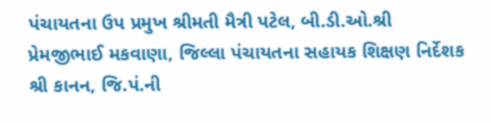પંચાયતના ઉપ પ્રમુખ શ્રીમતી મૈત્રી પટેલ, બી.ડી.ઓ.શ્રી પ્રેમજીભાઈ મકવાણા, જિલ્લા પંચાયતના સહાયક શિક્ષણ નિર્દેશક શ્રી કાનન, જિ.પં.ની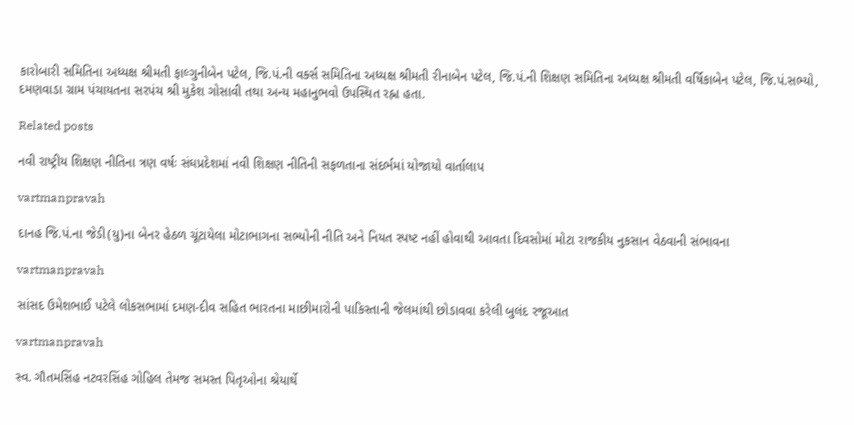કારોબારી સમિતિના અધ્યક્ષ શ્રીમતી ફાલ્ગુનીબેન પટેલ, જિ.પં.ની વર્ક્સ સમિતિના અધ્યક્ષ શ્રીમતી રીનાબેન પટેલ, જિ.પં.ની શિક્ષણ સમિતિના અધ્યક્ષ શ્રીમતી વર્ષિકાબેન પટેલ, જિ.પં.સભ્યો, દમણવાડા ગ્રામ પંચાયતના સરપંચ શ્રી મુકેશ ગોસાવી તથા અન્ય મહાનુભવો ઉપસ્થિત રહ્ના હતા.

Related posts

નવી રાષ્‍ટ્રીય શિક્ષણ નીતિના ત્રણ વર્ષઃ સંઘપ્રદેશમાં નવી શિક્ષણ નીતિની સફળતાના સંદર્ભમાં યોજાયો વાર્તાલાપ

vartmanpravah

દાનહ જિ.પં.ના જેડી(યુ)ના બેનર હેઠળ ચૂંટાયેલા મોટાભાગના સભ્‍યોની નીતિ અને નિયત સ્‍પષ્‍ટ નહીં હોવાથી આવતા દિવસોમાં મોટા રાજકીય નુકસાન વેઠવાની સંભાવના

vartmanpravah

સાંસદ ઉમેશભાઈ પટેલે લોકસભામાં દમણ-દીવ સહિત ભારતના માછીમારોની પાકિસ્‍તાની જેલમાંથી છોડાવવા કરેલી બુલંદ રજૂઆત

vartmanpravah

સ્‍વ. ગૌતમસિંહ નટવરસિંહ ગોહિલ તેમજ સમસ્‍ત પિતૃઓના શ્રેયાર્થે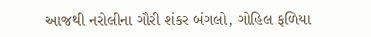આજથી નરોલીના ગૌરી શંકર બંગલો, ગોહિલ ફળિયા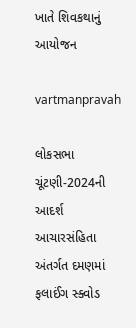ખાતે શિવકથાનું આયોજન

vartmanpravah

લોકસભા ચૂંટણી-2024ની આદર્શ આચારસંહિતા અંતર્ગત દમણમાં ફલાઈંગ સ્‍ક્‍વોડ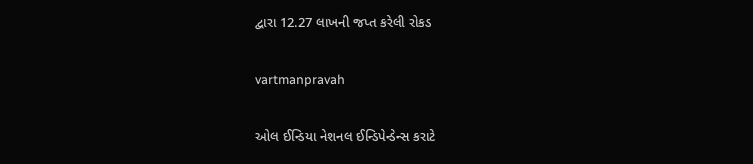દ્વારા 12.27 લાખની જપ્ત કરેલી રોકડ

vartmanpravah

ઓલ ઈન્‍ડિયા નેશનલ ઈન્‍ડિપેન્‍ડેન્‍સ કરાટે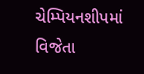ચેમ્‍પિયનશીપમાં વિજેતા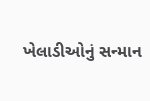ખેલાડીઓનું સન્‍માન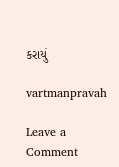કરાયું

vartmanpravah

Leave a Comment